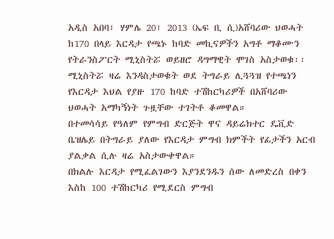አዲስ አበባ፣ ሃምሌ 20፣ 2013 (ኤፍ ቢ ሲ)አሸባሪው ህወሓት ከ170 በላይ እርዳታ የጫኑ ከባድ መኪናዎችን አግቶ ማቆሙን የትራንስፖርት ሚኒስትሯ ወይዘሮ ዳግማዊት ሞገስ አስታወቁ፡፡
ሚኒስትሯ ዛሬ እንዳስታወቁት ወደ ትግራይ ሊጓጓዝ የተጫነን የእርዳታ እህል የያዙ 170 ከባድ ተሽከርካሪዎች በአሸባሪው ህወሓት አማካኝነት ጉዟቸው ተገትቶ ቆመዋል።
በተመሳሳይ የዓለም የምግብ ድርጅት ዋና ዳይሬክተር ዴቪድ ቤዝሌይ በትግራይ ያለው የእርዳታ ምግብ ክምችት የፊታችን አርብ ያልቃል ሲሉ ዛሬ አስታውቀዋል።
በክልሉ እርዳታ የሚፈልገውን እያንደንዱን ሰው ለመድረስ በቀን እስከ 100 ተሽከርካሪ የሚደርስ ምግብ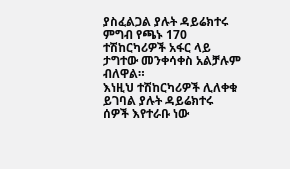ያስፈልጋል ያሉት ዳይሬክተሩ ምግብ የጫኑ 170 ተሽከርካሪዎች አፋር ላይ ታግተው መንቀሳቀስ አልቻሉም ብለዋል።
እነዚህ ተሽከርካሪዎች ሊለቀቁ ይገባል ያሉት ዳይሬክተሩ ሰዎች እየተራቡ ነው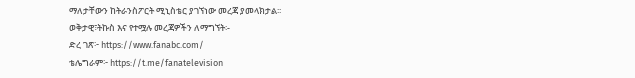ማለታቸውን ከትራንስፖርት ሚኒስቴር ያገኘነው መረጃ ያመላክታል፡፡
ወቅታዊ፣ትኩስ እና የተሟሉ መረጃዎችን ለማግኘት፡-
ድረ ገጽ፦ https://www.fanabc.com/
ቴሌግራም፦ https://t.me/fanatelevision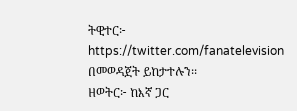ትዊተር፦ https://twitter.com/fanatelevision በመወዳጀት ይከታተሉን፡፡
ዘወትር፦ ከእኛ ጋር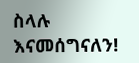ስላሉ እናመሰግናለን!